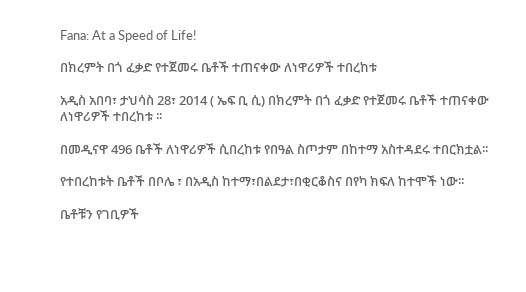Fana: At a Speed of Life!

በክረምት በጎ ፈቃድ የተጀመሩ ቤቶች ተጠናቀው ለነዋሪዎች ተበረከቱ

አዲስ አበባ፣ ታህሳስ 28፣ 2014 ( ኤፍ ቢ ሲ) በክረምት በጎ ፈቃድ የተጀመሩ ቤቶች ተጠናቀው ለነዋሪዎች ተበረከቱ ፡፡

በመዲናዋ 496 ቤቶች ለነዋሪዎች ሲበረከቱ የበዓል ስጦታም በከተማ አስተዳደሩ ተበርክቷል፡፡

የተበረከቱት ቤቶች በቦሌ ፣ በአዲስ ከተማ፣በልደታ፣በቂርቆስና በየካ ክፍለ ከተሞች ነው፡፡

ቤቶቹን የገቢዎች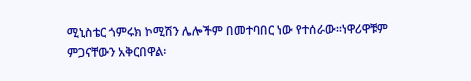ሚኒስቴር ጎምሩክ ኮሚሽን ሌሎችም በመተባበር ነው የተሰራው፡፡ነዋሪዋቹም ምጋናቸውን አቅርበዋል፡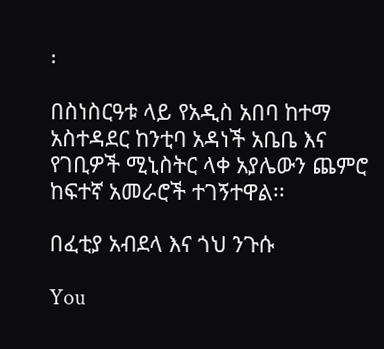፡

በስነስርዓቱ ላይ የአዲስ አበባ ከተማ አስተዳደር ከንቲባ አዳነች አቤቤ እና የገቢዎች ሚኒስትር ላቀ አያሌውን ጨምሮ ከፍተኛ አመራሮች ተገኝተዋል፡፡

በፈቲያ አብደላ እና ጎህ ንጉሱ

You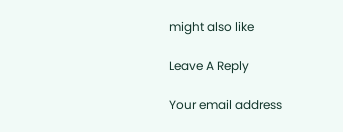might also like

Leave A Reply

Your email address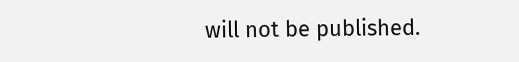will not be published.